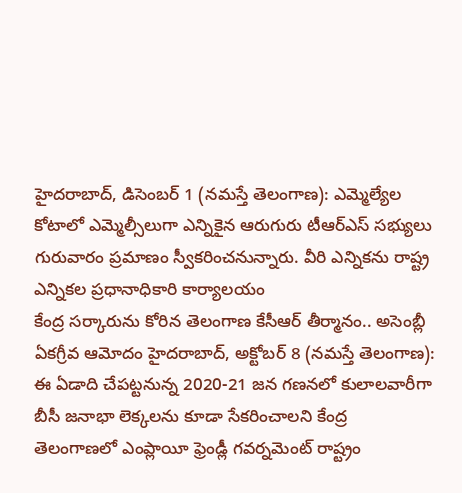హైదరాబాద్, డిసెంబర్ 1 (నమస్తే తెలంగాణ): ఎమ్మెల్యేల కోటాలో ఎమ్మెల్సీలుగా ఎన్నికైన ఆరుగురు టీఆర్ఎస్ సభ్యులు గురువారం ప్రమాణం స్వీకరించనున్నారు. వీరి ఎన్నికను రాష్ట్ర ఎన్నికల ప్రధానాధికారి కార్యాలయం
కేంద్ర సర్కారును కోరిన తెలంగాణ కేసీఆర్ తీర్మానం.. అసెంబ్లీ ఏకగ్రీవ ఆమోదం హైదరాబాద్, అక్టోబర్ 8 (నమస్తే తెలంగాణ): ఈ ఏడాది చేపట్టనున్న 2020-21 జన గణనలో కులాలవారీగా బీసీ జనాభా లెక్కలను కూడా సేకరించాలని కేంద్ర
తెలంగాణలో ఎంప్లాయీ ఫ్రెండ్లీ గవర్నమెంట్ రాష్ట్రం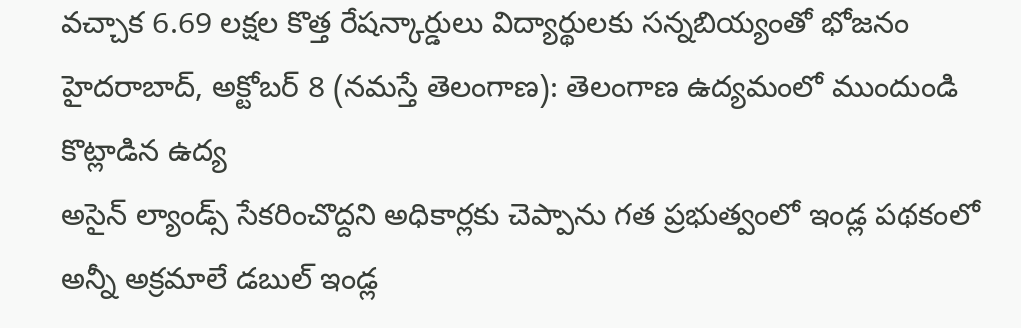వచ్చాక 6.69 లక్షల కొత్త రేషన్కార్డులు విద్యార్థులకు సన్నబియ్యంతో భోజనం హైదరాబాద్, అక్టోబర్ 8 (నమస్తే తెలంగాణ): తెలంగాణ ఉద్యమంలో ముందుండి కొట్లాడిన ఉద్య
అసైన్ ల్యాండ్స్ సేకరించొద్దని అధికార్లకు చెప్పాను గత ప్రభుత్వంలో ఇండ్ల పథకంలో అన్నీ అక్రమాలే డబుల్ ఇండ్ల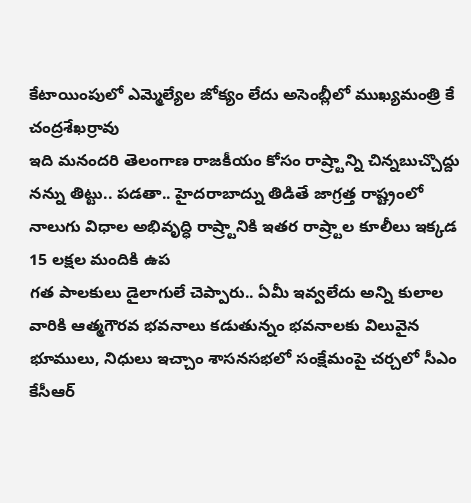కేటాయింపులో ఎమ్మెల్యేల జోక్యం లేదు అసెంబ్లీలో ముఖ్యమంత్రి కే చంద్రశేఖర్రావు
ఇది మనందరి తెలంగాణ రాజకీయం కోసం రాష్ర్టాన్ని చిన్నబుచ్చొద్దు నన్ను తిట్టు.. పడతా.. హైదరాబాద్ను తిడితే జాగ్రత్త రాష్ట్రంలో నాలుగు విధాల అభివృద్ధి రాష్ర్టానికి ఇతర రాష్ర్టాల కూలీలు ఇక్కడ 15 లక్షల మందికి ఉప
గత పాలకులు డైలాగులే చెప్పారు.. ఏమీ ఇవ్వలేదు అన్ని కులాల వారికి ఆత్మగౌరవ భవనాలు కడుతున్నం భవనాలకు విలువైన భూములు, నిధులు ఇచ్చాం శాసనసభలో సంక్షేమంపై చర్చలో సీఎం కేసీఆర్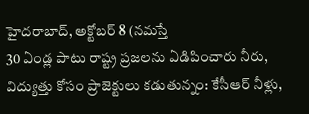హైదరాబాద్, అక్టోబర్ 8 (నమస్తే
30 ఏండ్ల పాటు రాష్ట్ర ప్రజలను ఏడిపించారు నీరు, విద్యుత్తు కోసం ప్రాజెక్టులు కడుతున్నం: కేసీఆర్ నీళ్లు,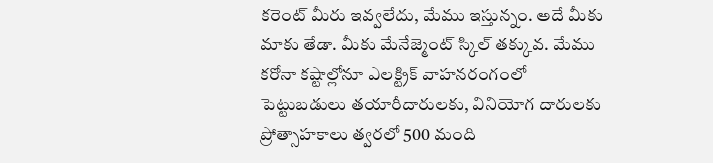కరెంట్ మీరు ఇవ్వలేదు, మేము ఇస్తున్నం. అదే మీకు మాకు తేడా. మీకు మేనేజ్మెంట్ స్కిల్ తక్కువ. మేము
కరోనా కష్టాల్లోనూ ఎలక్ట్రిక్ వాహనరంగంలో పెట్టుబడులు తయారీదారులకు, వినియోగ దారులకు ప్రోత్సాహకాలు త్వరలో 500 మంది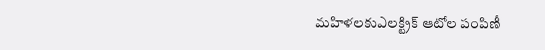మహిళలకుఎలక్ట్రిక్ ఆటోల పంపిణీ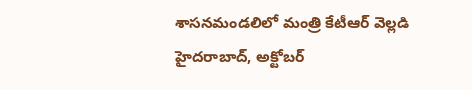శాసనమండలిలో మంత్రి కేటీఆర్ వెల్లడి హైదరాబాద్, అక్టోబర్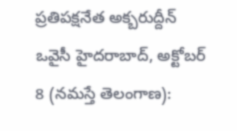ప్రతిపక్షనేత అక్బరుద్దీన్ ఒవైసీ హైదరాబాద్, అక్టోబర్ 8 (నమస్తే తెలంగాణ):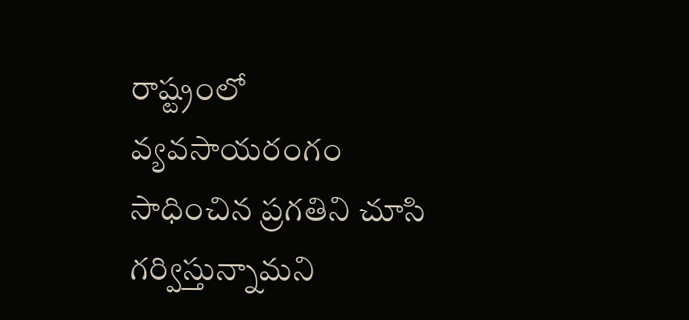రాష్ట్రంలో వ్యవసాయరంగం సాధించిన ప్రగతిని చూసి గర్విస్తున్నామని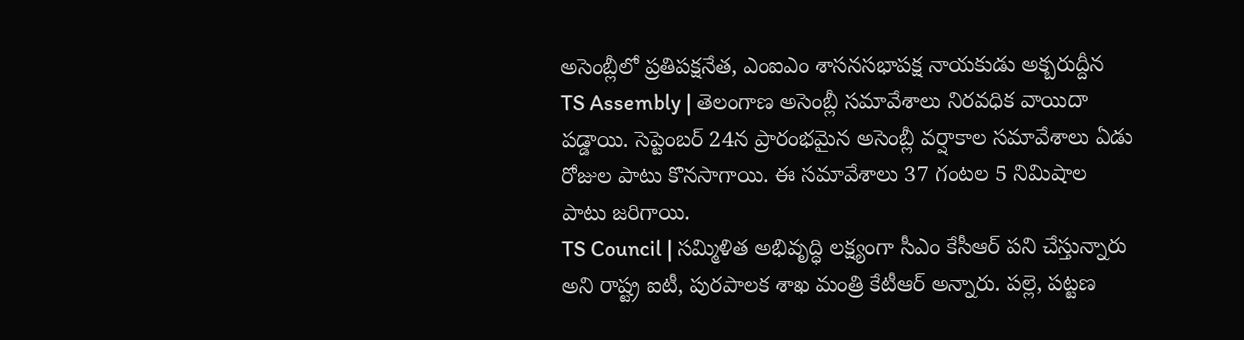అసెంబ్లీలో ప్రతిపక్షనేత, ఎంఐఎం శాసనసభాపక్ష నాయకుడు అక్బరుద్దీన
TS Assembly | తెలంగాణ అసెంబ్లీ సమావేశాలు నిరవధిక వాయిదా పడ్డాయి. సెప్టెంబర్ 24న ప్రారంభమైన అసెంబ్లీ వర్షాకాల సమావేశాలు ఏడు రోజుల పాటు కొనసాగాయి. ఈ సమావేశాలు 37 గంటల 5 నిమిషాల పాటు జరిగాయి.
TS Council | సమ్మిళిత అభివృద్ధి లక్ష్యంగా సీఎం కేసీఆర్ పని చేస్తున్నారు అని రాష్ట్ర ఐటీ, పురపాలక శాఖ మంత్రి కేటీఆర్ అన్నారు. పల్లె, పట్టణ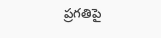ప్రగతిపై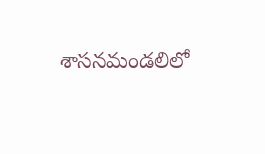శాసనమండలిలో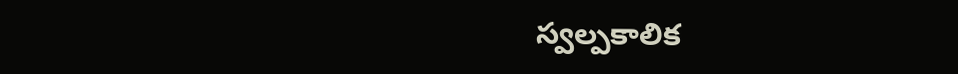స్వల్పకాలిక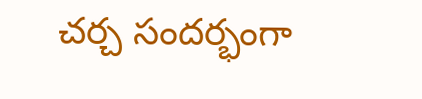చర్చ సందర్భంగా